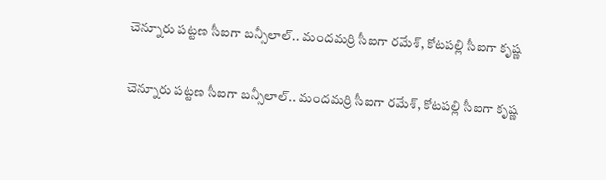చెన్నూరు పట్టణ సీఐగా బన్సీలాల్.. మందమర్రి సీఐగా రమేశ్, కోటపల్లి సీఐగా కృష్ణ

చెన్నూరు పట్టణ సీఐగా బన్సీలాల్.. మందమర్రి సీఐగా రమేశ్, కోటపల్లి సీఐగా కృష్ణ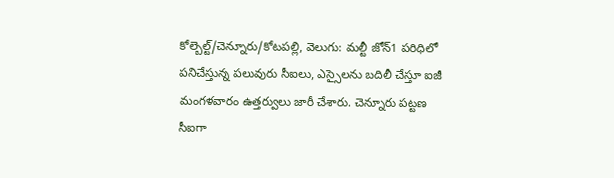కోల్బెల్ట్/చెన్నూరు/కోటపల్లి, వెలుగు: మల్టీ జోన్1 పరిధిలో పనిచేస్తున్న పలువురు సీఐలు, ఎస్సైలను బదిలీ చేస్తూ ఐజీ మంగళవారం ఉత్తర్వులు జారీ చేశారు. చెన్నూరు పట్టణ సీఐగా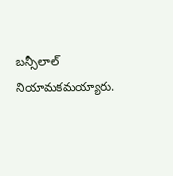బన్సీలాల్ నియామకమయ్యారు.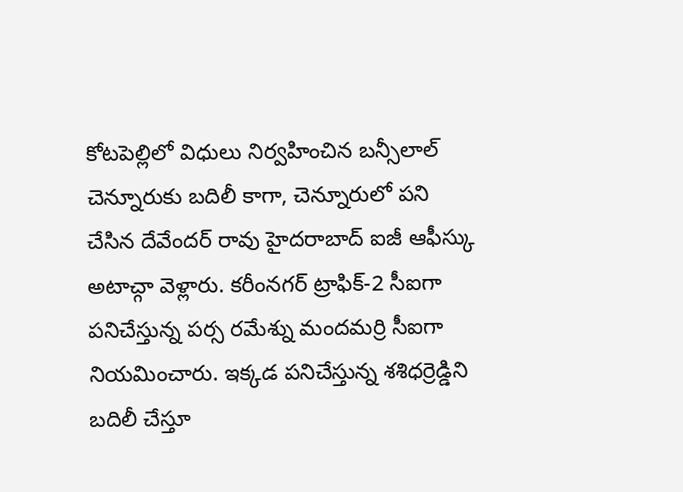కోటపెల్లిలో విధులు నిర్వహించిన బన్సీలాల్ చెన్నూరుకు బదిలీ కాగా, చెన్నూరులో పని చేసిన దేవేందర్ రావు హైదరాబాద్ ఐజీ ఆఫీస్కు అటాచ్గా వెళ్లారు. కరీంనగర్ ట్రాఫిక్-2 సీఐగా పనిచేస్తున్న పర్స రమేశ్ను మందమర్రి సీఐగా నియమించారు. ఇక్కడ పనిచేస్తున్న శశిధర్రెడ్డిని బదిలీ చేస్తూ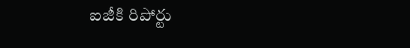ఐజీకి రిపోర్టు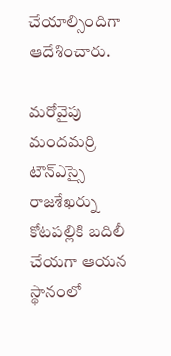చేయాల్సిందిగా ఆదేశించారు.

మరోవైపు మందమర్రి టౌన్ఎస్సై రాజశేఖర్ను కోటపల్లికి బదిలీ చేయగా ఆయన స్థానంలో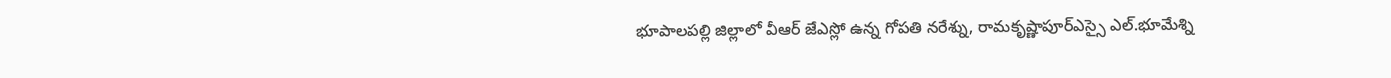భూపాలపల్లి జిల్లాలో వీఆర్ జేఎస్లో ఉన్న గోపతి నరేశ్ను, రామకృష్ణాపూర్ఎస్సై ఎల్.భూమేశ్ని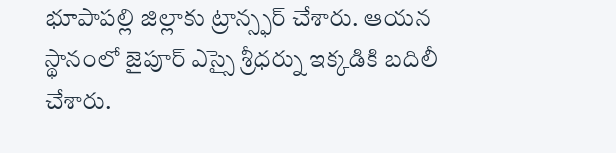భూపాపల్లి జిల్లాకు ట్రాన్స్ఫర్ చేశారు. ఆయన స్థానంలో జైపూర్ ఎస్సై శ్రీధర్ను ఇక్కడికి బదిలీ చేశారు.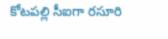కోటపల్లి సీఐగా రసూరి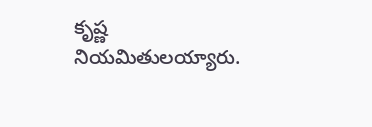కృష్ణ  నియమితులయ్యారు.